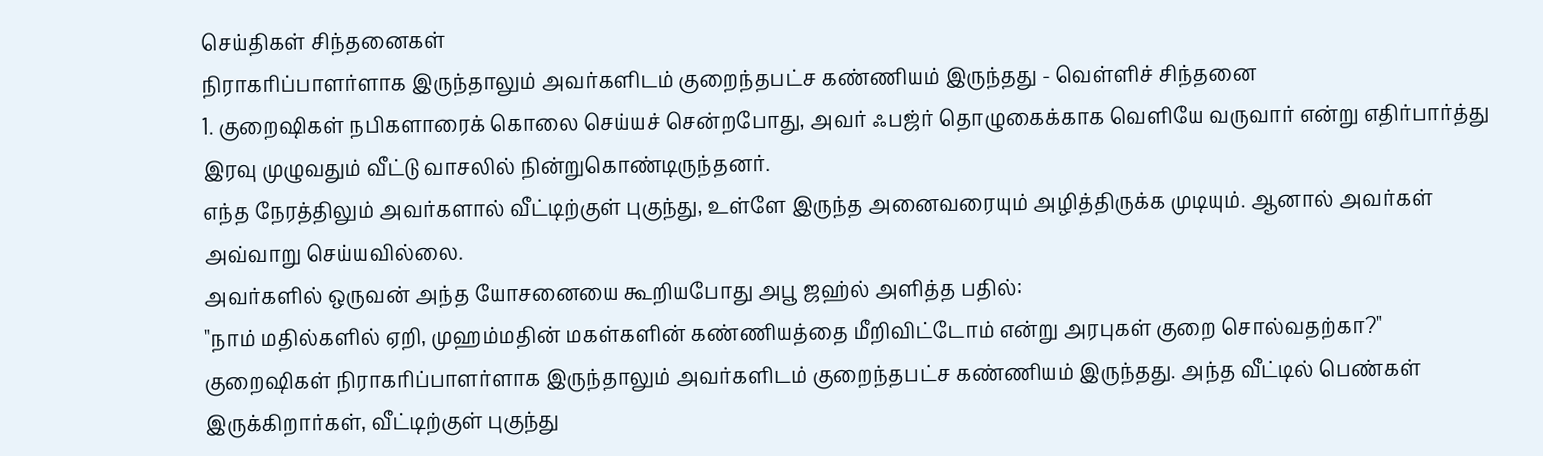செய்திகள் சிந்தனைகள்
நிராகரிப்பாளர்ளாக இருந்தாலும் அவர்களிடம் குறைந்தபட்ச கண்ணியம் இருந்தது - வெள்ளிச் சிந்தனை
1. குறைஷிகள் நபிகளாரைக் கொலை செய்யச் சென்றபோது, அவர் ஃபஜ்ர் தொழுகைக்காக வெளியே வருவார் என்று எதிர்பார்த்து இரவு முழுவதும் வீட்டு வாசலில் நின்றுகொண்டிருந்தனர்.
எந்த நேரத்திலும் அவர்களால் வீட்டிற்குள் புகுந்து, உள்ளே இருந்த அனைவரையும் அழித்திருக்க முடியும். ஆனால் அவர்கள் அவ்வாறு செய்யவில்லை.
அவர்களில் ஒருவன் அந்த யோசனையை கூறியபோது அபூ ஜஹ்ல் அளித்த பதில்:
"நாம் மதில்களில் ஏறி, முஹம்மதின் மகள்களின் கண்ணியத்தை மீறிவிட்டோம் என்று அரபுகள் குறை சொல்வதற்கா?"
குறைஷிகள் நிராகரிப்பாளர்ளாக இருந்தாலும் அவர்களிடம் குறைந்தபட்ச கண்ணியம் இருந்தது. அந்த வீட்டில் பெண்கள் இருக்கிறார்கள், வீட்டிற்குள் புகுந்து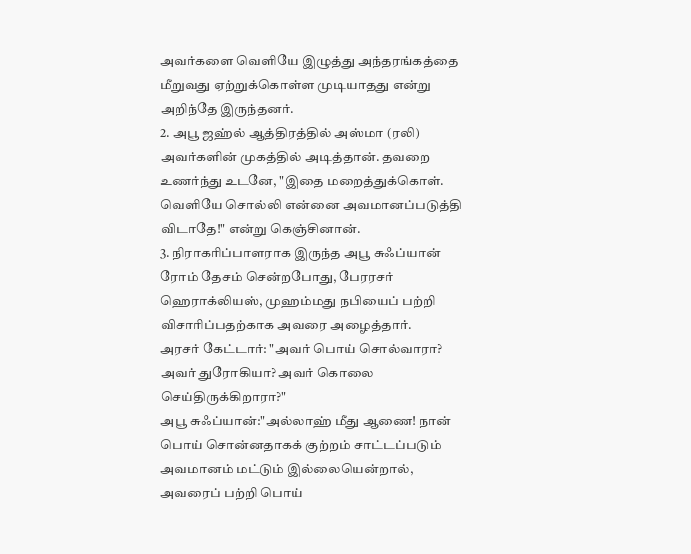அவர்களை வெளியே இழுத்து அந்தரங்கத்தை மீறுவது ஏற்றுக்கொள்ள முடியாதது என்று அறிந்தே இருந்தனர்.
2. அபூ ஜஹ்ல் ஆத்திரத்தில் அஸ்மா (ரலி) அவர்களின் முகத்தில் அடித்தான். தவறை உணர்ந்து உடனே, "இதை மறைத்துக்கொள். வெளியே சொல்லி என்னை அவமானப்படுத்தி விடாதே!" என்று கெஞ்சினான்.
3. நிராகரிப்பாளராக இருந்த அபூ சுஃப்யான் ரோம் தேசம் சென்றபோது, பேரரசர் ஹெராக்லியஸ், முஹம்மது நபியைப் பற்றி விசாரிப்பதற்காக அவரை அழைத்தார்.
அரசர் கேட்டார்: "அவர் பொய் சொல்வாரா? அவர் துரோகியா? அவர் கொலை செய்திருக்கிறாரா?"
அபூ சுஃப்யான்:"அல்லாஹ் மீது ஆணை! நான் பொய் சொன்னதாகக் குற்றம் சாட்டப்படும் அவமானம் மட்டும் இல்லையென்றால், அவரைப் பற்றி பொய்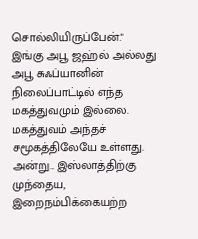சொல்லியிருப்பேன்."
இங்கு அபூ ஜஹ்ல் அல்லது அபூ சுஃப்யானின் நிலைப்பாட்டில் எந்த மகத்துவமும் இல்லை. மகத்துவம் அந்தச் சமூகத்திலேயே உள்ளது.
அன்று.. இஸ்லாத்திற்கு முந்தைய, இறைநம்பிக்கையற்ற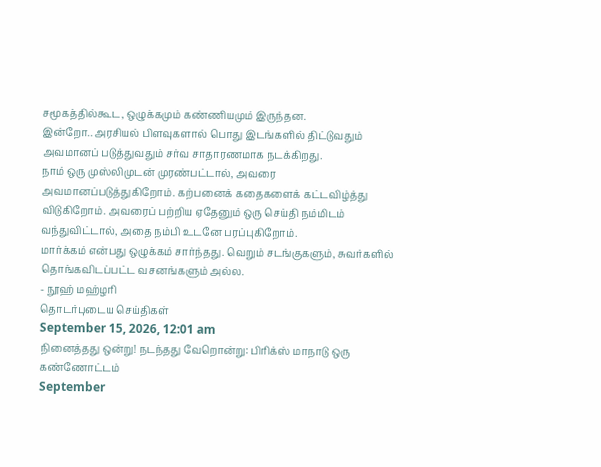சமூகத்தில்கூட, ஒழுக்கமும் கண்ணியமும் இருந்தன.
இன்றோ.. அரசியல் பிளவுகளால் பொது இடங்களில் திட்டுவதும் அவமானப் படுத்துவதும் சர்வ சாதாரணமாக நடக்கிறது.
நாம் ஒரு முஸ்லிமுடன் முரண்பட்டால், அவரை அவமானப்படுத்துகிறோம். கற்பனைக் கதைகளைக் கட்டவிழ்த்து விடுகிறோம். அவரைப் பற்றிய ஏதேனும் ஒரு செய்தி நம்மிடம் வந்துவிட்டால், அதை நம்பி உடனே பரப்புகிறோம்.
மார்க்கம் என்பது ஒழுக்கம் சார்ந்தது. வெறும் சடங்குகளும், சுவர்களில் தொங்கவிடப்பட்ட வசனங்களும் அல்ல.
- நூஹ் மஹ்ழரி
தொடர்புடைய செய்திகள்
September 15, 2026, 12:01 am
நினைத்தது ஒன்று! நடந்தது வேறொன்று: பிரிக்ஸ் மாநாடு ஒரு கண்ணோட்டம்
September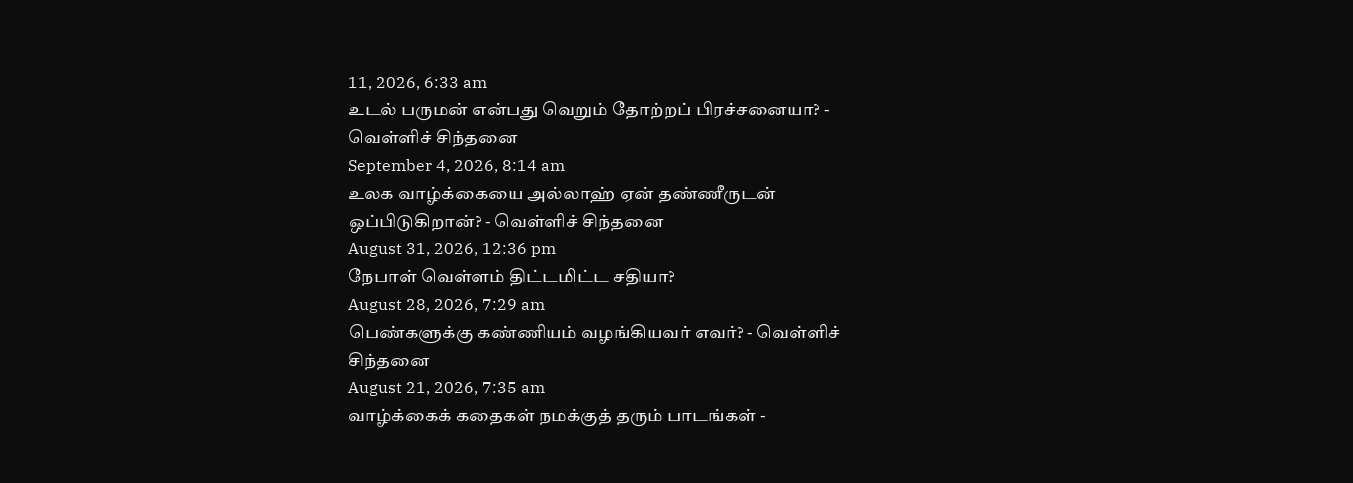11, 2026, 6:33 am
உடல் பருமன் என்பது வெறும் தோற்றப் பிரச்சனையா? - வெள்ளிச் சிந்தனை
September 4, 2026, 8:14 am
உலக வாழ்க்கையை அல்லாஹ் ஏன் தண்ணீருடன் ஒப்பிடுகிறான்? - வெள்ளிச் சிந்தனை
August 31, 2026, 12:36 pm
நேபாள் வெள்ளம் திட்டமிட்ட சதியா?
August 28, 2026, 7:29 am
பெண்களுக்கு கண்ணியம் வழங்கியவர் எவர்? - வெள்ளிச் சிந்தனை
August 21, 2026, 7:35 am
வாழ்க்கைக் கதைகள் நமக்குத் தரும் பாடங்கள் -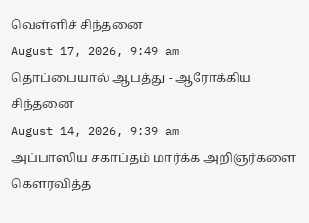வெள்ளிச் சிந்தனை
August 17, 2026, 9:49 am
தொப்பையால் ஆபத்து - ஆரோக்கிய சிந்தனை
August 14, 2026, 9:39 am
அப்பாஸிய சகாப்தம் மார்க்க அறிஞர்களை கௌரவித்த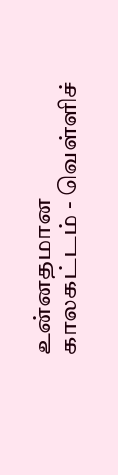உன்னதமான காலகட்டம் - வெள்ளிச்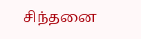சிந்தனை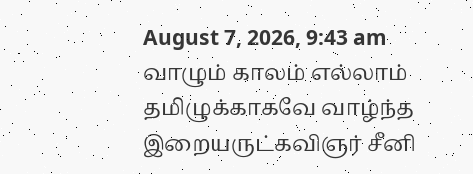August 7, 2026, 9:43 am
வாழும் காலம் எல்லாம் தமிழுக்காகவே வாழ்ந்த இறையருட்கவிஞர் சீனி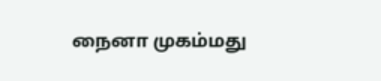நைனா முகம்மது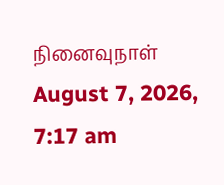நினைவுநாள்
August 7, 2026, 7:17 am